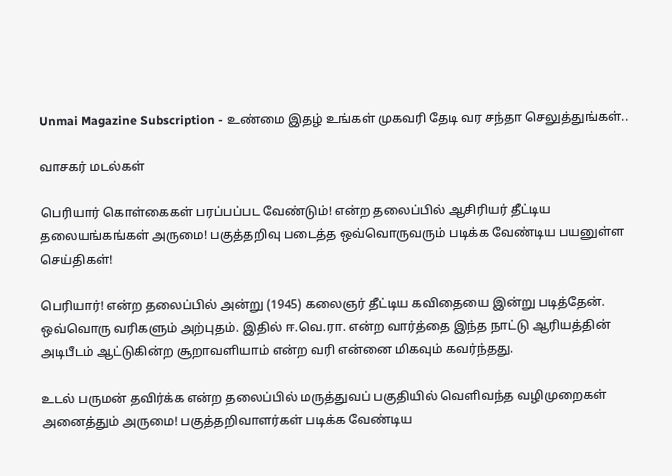Unmai Magazine Subscription - உண்மை இதழ் உங்கள் முகவரி தேடி வர சந்தா செலுத்துங்கள்..

வாசகர் மடல்கள்

பெரியார் கொள்கைகள் பரப்பப்பட வேண்டும்! என்ற தலைப்பில் ஆசிரியர் தீட்டிய தலையங்கங்கள் அருமை! பகுத்தறிவு படைத்த ஒவ்வொருவரும் படிக்க வேண்டிய பயனுள்ள செய்திகள்!

பெரியார்! என்ற தலைப்பில் அன்று (1945) கலைஞர் தீட்டிய கவிதையை இன்று படித்தேன். ஒவ்வொரு வரிகளும் அற்புதம். இதில் ஈ.வெ.ரா. என்ற வார்த்தை இந்த நாட்டு ஆரியத்தின் அடிபீடம் ஆட்டுகின்ற சூறாவளியாம் என்ற வரி என்னை மிகவும் கவர்ந்தது.

உடல் பருமன் தவிர்க்க என்ற தலைப்பில் மருத்துவப் பகுதியில் வெளிவந்த வழிமுறைகள் அனைத்தும் அருமை! பகுத்தறிவாளர்கள் படிக்க வேண்டிய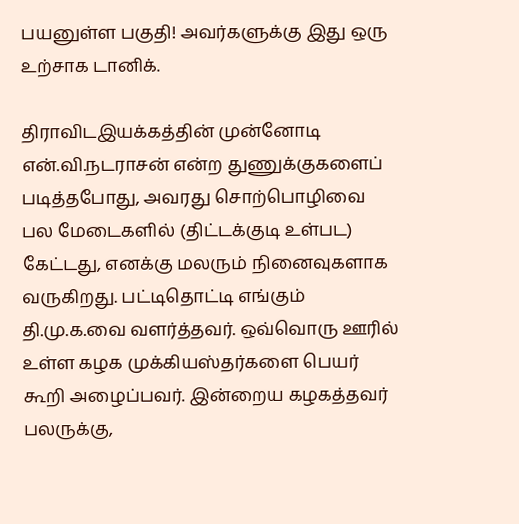பயனுள்ள பகுதி! அவர்களுக்கு இது ஒரு உற்சாக டானிக்.

திராவிடஇயக்கத்தின் முன்னோடி என்.வி.நடராசன் என்ற துணுக்குகளைப் படித்தபோது, அவரது சொற்பொழிவை பல மேடைகளில் (திட்டக்குடி உள்பட) கேட்டது, எனக்கு மலரும் நினைவுகளாக வருகிறது. பட்டிதொட்டி எங்கும் தி.மு.க.வை வளர்த்தவர். ஒவ்வொரு ஊரில் உள்ள கழக முக்கியஸ்தர்களை பெயர் கூறி அழைப்பவர். இன்றைய கழகத்தவர் பலருக்கு,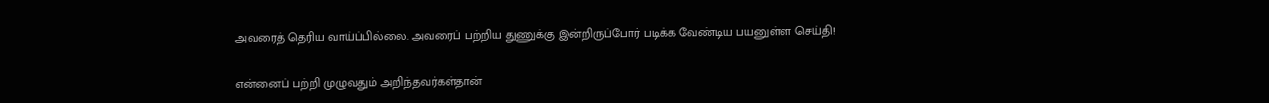அவரைத் தெரிய வாய்ப்பில்லை. அவரைப் பற்றிய துணுக்கு இன்றிருப்போர் படிக்க வேண்டிய பயனுள்ள செய்தி!

என்னைப் பற்றி முழுவதும் அறிந்தவர்கள்தான்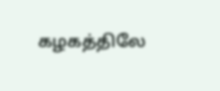கழகத்திலே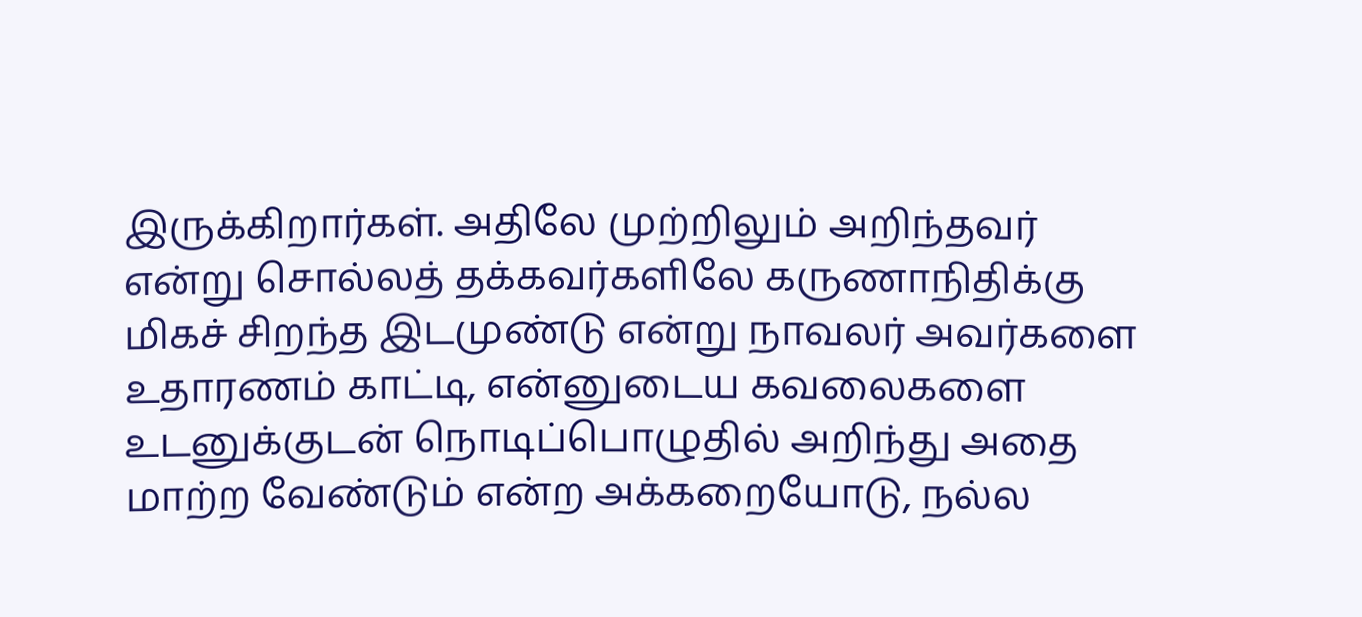இருக்கிறார்கள். அதிலே முற்றிலும் அறிந்தவர் என்று சொல்லத் தக்கவர்களிலே கருணாநிதிக்கு மிகச் சிறந்த இடமுண்டு என்று நாவலர் அவர்களை உதாரணம் காட்டி, என்னுடைய கவலைகளை உடனுக்குடன் நொடிப்பொழுதில் அறிந்து அதை மாற்ற வேண்டும் என்ற அக்கறையோடு, நல்ல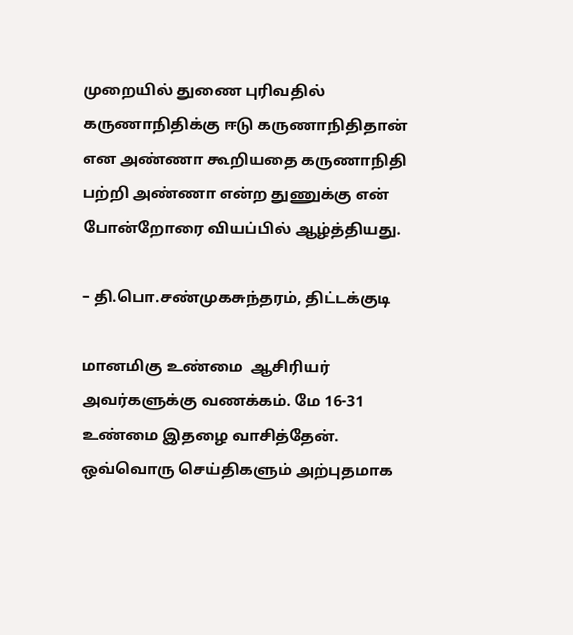முறையில் துணை புரிவதில் கருணாநிதிக்கு ஈடு கருணாநிதிதான் என அண்ணா கூறியதை கருணாநிதி பற்றி அண்ணா என்ற துணுக்கு என் போன்றோரை வியப்பில் ஆழ்த்தியது.

– தி.பொ.சண்முகசுந்தரம், திட்டக்குடி

மானமிகு உண்மை  ஆசிரியர் அவர்களுக்கு வணக்கம். மே 16-31 உண்மை இதழை வாசித்தேன். ஒவ்வொரு செய்திகளும் அற்புதமாக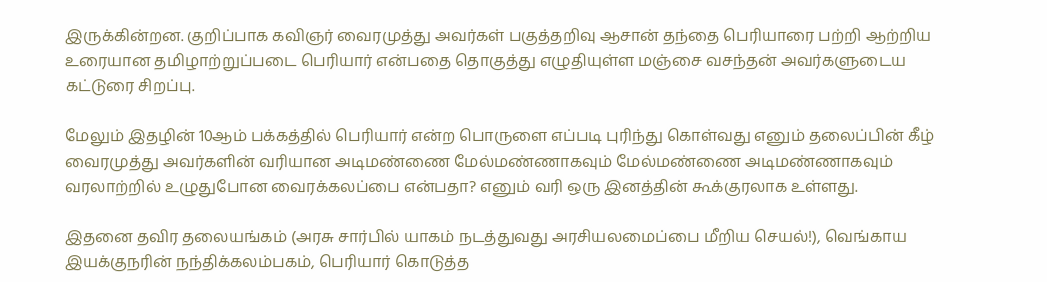இருக்கின்றன. குறிப்பாக கவிஞர் வைரமுத்து அவர்கள் பகுத்தறிவு ஆசான் தந்தை பெரியாரை பற்றி ஆற்றிய உரையான தமிழாற்றுப்படை பெரியார் என்பதை தொகுத்து எழுதியுள்ள மஞ்சை வசந்தன் அவர்களுடைய கட்டுரை சிறப்பு.

மேலும் இதழின் 10ஆம் பக்கத்தில் பெரியார் என்ற பொருளை எப்படி புரிந்து கொள்வது எனும் தலைப்பின் கீழ் வைரமுத்து அவர்களின் வரியான அடிமண்ணை மேல்மண்ணாகவும் மேல்மண்ணை அடிமண்ணாகவும் வரலாற்றில் உழுதுபோன வைரக்கலப்பை என்பதா? எனும் வரி ஒரு இனத்தின் கூக்குரலாக உள்ளது.

இதனை தவிர தலையங்கம் (அரசு சார்பில் யாகம் நடத்துவது அரசியலமைப்பை மீறிய செயல்!), வெங்காய இயக்குநரின் நந்திக்கலம்பகம், பெரியார் கொடுத்த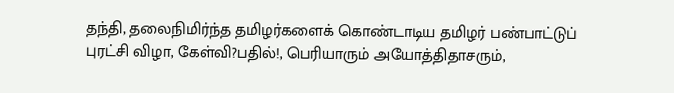தந்தி, தலைநிமிர்ந்த தமிழர்களைக் கொண்டாடிய தமிழர் பண்பாட்டுப் புரட்சி விழா, கேள்வி?பதில்!, பெரியாரும் அயோத்திதாசரும்,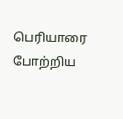பெரியாரை போற்றிய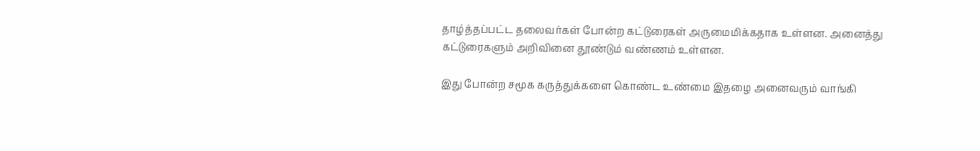தாழ்த்தப்பட்ட தலைவர்கள் போன்ற கட்டுரைகள் அருமைமிக்கதாக உள்ளன. அனைத்து கட்டுரைகளும் அறிவினை தூண்டும் வண்ணம் உள்ளன.

இது போன்ற சமூக கருத்துக்களை கொண்ட உண்மை இதழை அனைவரும் வாங்கி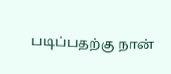படிப்பதற்கு நான்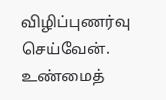விழிப்புணர்வு செய்வேன். உண்மைத்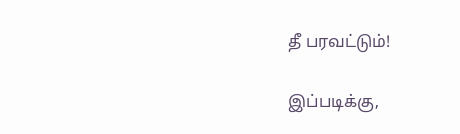தீ பரவட்டும்!

இப்படிக்கு,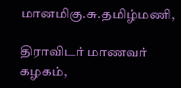மானமிகு.சு.தமிழ்மணி,

திராவிடர் மாணவர் கழகம்,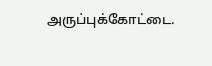அருப்புக்கோட்டை.